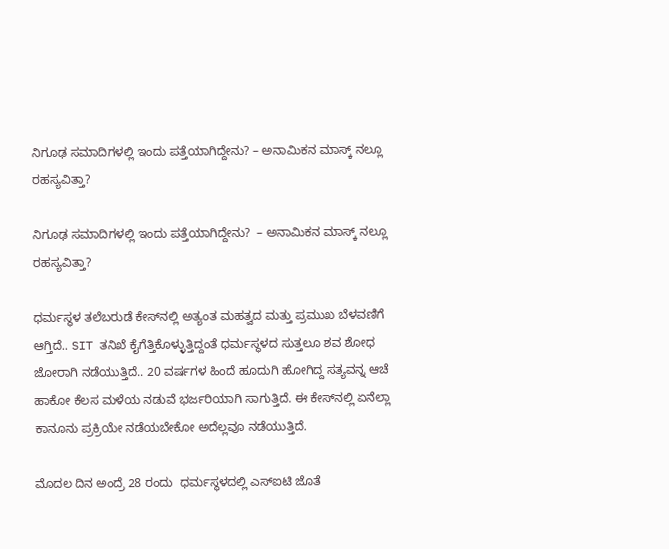ನಿಗೂಢ ಸಮಾದಿಗಳಲ್ಲಿ ಇಂದು ಪತ್ತೆಯಾಗಿದ್ದೇನು? – ಅನಾಮಿಕನ ಮಾಸ್ಕ್ ನಲ್ಲೂ ರಹಸ್ಯವಿತ್ತಾ?

ನಿಗೂಢ ಸಮಾದಿಗಳಲ್ಲಿ ಇಂದು ಪತ್ತೆಯಾಗಿದ್ದೇನು?  – ಅನಾಮಿಕನ ಮಾಸ್ಕ್ ನಲ್ಲೂ ರಹಸ್ಯವಿತ್ತಾ?

ಧರ್ಮಸ್ಥಳ ತಲೆಬರುಡೆ ಕೇಸ್‌ನಲ್ಲಿ ಅತ್ಯಂತ ಮಹತ್ವದ ಮತ್ತು ಪ್ರಮುಖ ಬೆಳವಣಿಗೆ ಆಗ್ತಿದೆ.. SIT ತನಿಖೆ ಕೈಗೆತ್ತಿಕೊಳ್ಳುತ್ತಿದ್ದಂತೆ ಧರ್ಮಸ್ಥಳದ ಸುತ್ತಲೂ ಶವ ಶೋಧ ಜೋರಾಗಿ ನಡೆಯುತ್ತಿದೆ.. 20 ವರ್ಷಗಳ ಹಿಂದೆ ಹೂದುಗಿ ಹೋಗಿದ್ದ ಸತ್ಯವನ್ನ ಆಚೆ ಹಾಕೋ ಕೆಲಸ ಮಳೆಯ ನಡುವೆ ಭರ್ಜರಿಯಾಗಿ ಸಾಗುತ್ತಿದೆ. ಈ ಕೇಸ್‌ನಲ್ಲಿ ಏನೆಲ್ಲಾ ಕಾನೂನು ಪ್ರಕ್ರಿಯೇ ನಡೆಯಬೇಕೋ ಅದೆಲ್ಲವೂ ನಡೆಯುತ್ತಿದೆ.

ಮೊದಲ ದಿನ ಅಂದ್ರೆ 28 ರಂದು  ಧರ್ಮಸ್ಥಳದಲ್ಲಿ ಎಸ್‌ಐಟಿ ಜೊತೆ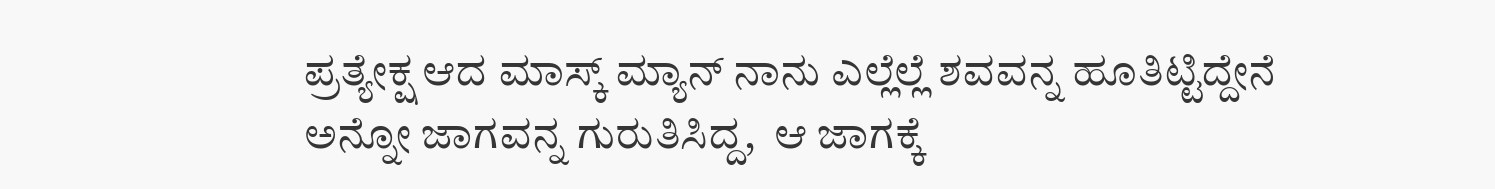ಪ್ರತ್ಯೇಕ್ಷ ಆದ ಮಾಸ್ಕ್ ಮ್ಯಾನ್ ನಾನು ಎಲ್ಲೆಲ್ಲೆ ಶವವನ್ನ ಹೂತಿಟ್ಟಿದ್ದೇನೆ ಅನ್ನೋ ಜಾಗವನ್ನ ಗುರುತಿಸಿದ್ದ,  ಆ ಜಾಗಕ್ಕೆ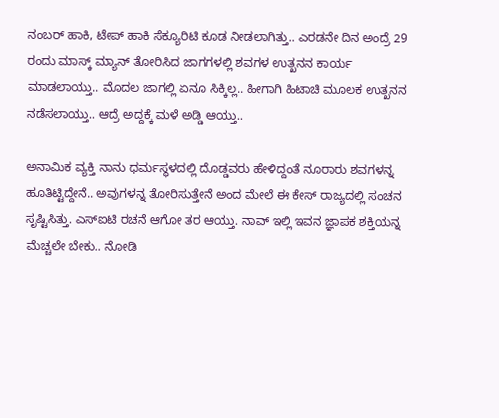ನಂಬರ್ ಹಾಕಿ, ಟೇಪ್ ಹಾಕಿ ಸೆಕ್ಯೂರಿಟಿ ಕೂಡ ನೀಡಲಾಗಿತ್ತು.. ಎರಡನೇ ದಿನ ಅಂದ್ರೆ 29 ರಂದು ಮಾಸ್ಕ್ ಮ್ಯಾನ್ ತೋರಿಸಿದ ಜಾಗಗಳಲ್ಲಿ ಶವಗಳ ಉತ್ಖನನ ಕಾರ್ಯ ಮಾಡಲಾಯ್ತು.. ಮೊದಲ ಜಾಗಲ್ಲಿ ಏನೂ ಸಿಕ್ಕಿಲ್ಲ.. ಹೀಗಾಗಿ ಹಿಟಾಚಿ ಮೂಲಕ ಉತ್ಖನನ ನಡೆಸಲಾಯ್ತು.. ಆದ್ರೆ ಅದ್ದಕ್ಕೆ ಮಳೆ ಅಡ್ಡಿ ಆಯ್ತು..

ಅನಾಮಿಕ ವ್ಯಕ್ತಿ ನಾನು ಧರ್ಮಸ್ಥಳದಲ್ಲಿ ದೊಡ್ಡವರು ಹೇಳಿದ್ದಂತೆ ನೂರಾರು ಶವಗಳನ್ನ ಹೂತಿಟ್ಟಿದ್ದೇನೆ.. ಅವುಗಳನ್ನ ತೋರಿಸುತ್ತೇನೆ ಅಂದ ಮೇಲೆ ಈ ಕೇಸ್‌ ರಾಜ್ಯದಲ್ಲಿ ಸಂಚನ ಸೃಷ್ಟಿಸಿತ್ತು. ಎಸ್‌ಐಟಿ ರಚನೆ ಆಗೋ ತರ ಆಯ್ತು. ನಾವ್ ಇಲ್ಲಿ ಇವನ ಜ್ಞಾಪಕ ಶಕ್ತಿಯನ್ನ ಮೆಚ್ಚಲೇ ಬೇಕು.. ನೋಡಿ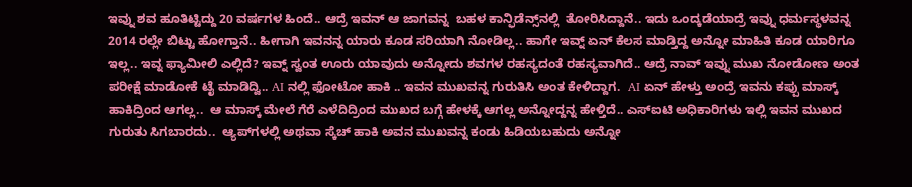ಇವ್ನು ಶವ ಹೂತಿಟ್ಟಿದ್ದು 20 ವರ್ಷಗಳ ಹಿಂದೆ.. ಆದ್ರೆ ಇವನ್ ಆ ಜಾಗವನ್ನ  ಬಹಳ ಕಾನ್ಫಿಡೆನ್ಸ್‌ನಲ್ಲಿ  ತೋರಿಸಿದ್ದಾನೆ.. ಇದು ಒಂದ್ಕಡೆಯಾದ್ರೆ ಇವ್ನು ಧರ್ಮಸ್ಥಳವನ್ನ 2014 ರಲ್ಲೇ ಬಿಟ್ಟು ಹೋಗ್ತಾನೆ.. ಹೀಗಾಗಿ ಇವನನ್ನ ಯಾರು ಕೂಡ ಸರಿಯಾಗಿ ನೋಡಿಲ್ಲ.. ಹಾಗೇ ಇವ್ನ್ ಏನ್ ಕೆಲಸ ಮಾಡ್ತಿದ್ದ ಅನ್ನೋ ಮಾಹಿತಿ ಕೂಡ ಯಾರಿಗೂ ಇಲ್ಲ.. ಇವ್ನ ಫ್ಯಾಮೀಲಿ ಎಲ್ಲಿದೆ? ಇವ್ನ್ ಸ್ವಂತ ಊರು ಯಾವುದು ಅನ್ನೋದು ಶವಗಳ ರಹಸ್ಯದಂತೆ ರಹಸ್ಯವಾಗಿದೆ.. ಆದ್ರೆ ನಾವ್ ಇವ್ನು ಮುಖ ನೋಡೋಣ ಅಂತ ಪರೀಕ್ಷೆ ಮಾಡೋಕೆ ಟೈ ಮಾಡಿದ್ವಿ.. AI ನಲ್ಲಿ ಫೋಟೋ ಹಾಕಿ .. ಇವನ ಮುಖವನ್ನ ಗುರುತಿಸಿ ಅಂತ ಕೇಳಿದ್ದಾಗ.  AI ಏನ್ ಹೇಳ್ತು ಅಂದ್ರೆ ಇವನು ಕಪ್ಪು ಮಾಸ್ಕ್ ಹಾಕಿದ್ರಿಂದ ಆಗಲ್ಲ..  ಆ ಮಾಸ್ಕ್ ಮೇಲೆ ಗೆರೆ ಎಳೆದಿದ್ರಿಂದ ಮುಖದ ಬಗ್ಗೆ ಹೇಳಕ್ಕೆ ಆಗಲ್ಲ ಅನ್ನೋದ್ದನ್ನ ಹೇಳ್ತಿದೆ.. ಎಸ್ಐಟಿ ಅಧಿಕಾರಿಗಳು ಇಲ್ಲಿ ಇವನ ಮುಖದ ಗುರುತು ಸಿಗಬಾರದು..  ಆ್ಯಪ್‌ಗಳಲ್ಲಿ ಅಥವಾ ಸ್ಕೆಚ್ ಹಾಕಿ ಅವನ ಮುಖವನ್ನ ಕಂಡು ಹಿಡಿಯಬಹುದು ಅನ್ನೋ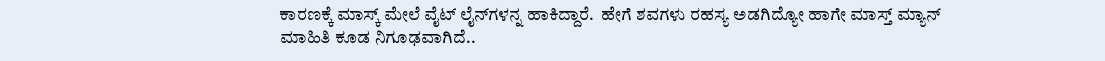ಕಾರಣಕ್ಕೆ ಮಾಸ್ಕ್ ಮೇಲೆ ವೈಟ್ ಲೈನ್‌ಗಳನ್ನ ಹಾಕಿದ್ದಾರೆ.  ಹೇಗೆ ಶವಗಳು ರಹಸ್ಯ ಅಡಗಿದ್ಯೋ ಹಾಗೇ ಮಾಸ್ತ್ ಮ್ಯಾನ್ ಮಾಹಿತಿ ಕೂಡ ನಿಗೂಢವಾಗಿದೆ..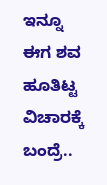ಇನ್ನೂ ಈಗ ಶವ ಹೂತಿಟ್ಟ ವಿಚಾರಕ್ಕೆ ಬಂದ್ರೆ..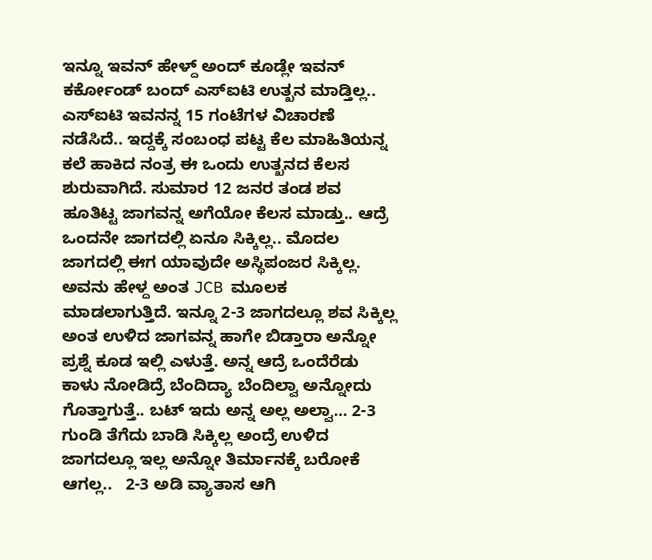ಇನ್ನೂ ಇವನ್ ಹೇಳ್ದ್ ಅಂದ್ ಕೂಡ್ಲೇ ಇವನ್ ಕರ್ಕೋಂಡ್ ಬಂದ್ ಎಸ್‌ಐಟಿ ಉತ್ಖನ ಮಾಡ್ತಿಲ್ಲ..  ಎಸ್‌ಐಟಿ ಇವನನ್ನ 15 ಗಂಟೆಗಳ ವಿಚಾರಣೆ ನಡೆಸಿದೆ.. ಇದ್ದಕ್ಕೆ ಸಂಬಂಧ ಪಟ್ಟ ಕೆಲ ಮಾಹಿತಿಯನ್ನ ಕಲೆ ಹಾಕಿದ ನಂತ್ರ ಈ ಒಂದು ಉತ್ಖನದ ಕೆಲಸ ಶುರುವಾಗಿದೆ. ಸುಮಾರ 12 ಜನರ ತಂಡ ಶವ ಹೂತಿಟ್ಟ ಜಾಗವನ್ನ ಅಗೆಯೋ ಕೆಲಸ ಮಾಡ್ತು.. ಆದ್ರೆ ಒಂದನೇ ಜಾಗದಲ್ಲಿ ಏನೂ ಸಿಕ್ಕಿಲ್ಲ.. ಮೊದಲ ಜಾಗದಲ್ಲಿ ಈಗ ಯಾವುದೇ ಅಸ್ಥಿಪಂಜರ ಸಿಕ್ಕಿಲ್ಲ. ಅವನು ಹೇಳ್ದ ಅಂತ JCB  ಮೂಲಕ   ಮಾಡಲಾಗುತ್ತಿದೆ. ಇನ್ನೂ 2-3 ಜಾಗದಲ್ಲೂ ಶವ ಸಿಕ್ಕಿಲ್ಲ ಅಂತ ಉಳಿದ ಜಾಗವನ್ನ ಹಾಗೇ ಬಿಡ್ತಾರಾ ಅನ್ನೋ ಪ್ರಶ್ನೆ ಕೂಡ ಇಲ್ಲಿ ಎಳುತ್ತೆ. ಅನ್ನ ಆದ್ರೆ ಒಂದೆರೆಡು ಕಾಳು ನೋಡಿದ್ರೆ ಬೆಂದಿದ್ಯಾ ಬೆಂದಿಲ್ವಾ ಅನ್ನೋದು ಗೊತ್ತಾಗುತ್ತೆ.. ಬಟ್ ಇದು ಅನ್ನ ಅಲ್ಲ ಅಲ್ವಾ… 2-3 ಗುಂಡಿ ತೆಗೆದು ಬಾಡಿ ಸಿಕ್ಕಿಲ್ಲ ಅಂದ್ರೆ ಉಳಿದ ಜಾಗದಲ್ಲೂ ಇಲ್ಲ ಅನ್ನೋ ತಿರ್ಮಾನಕ್ಕೆ ಬರೋಕೆ ಆಗಲ್ಲ..   2-3 ಅಡಿ ವ್ಯಾತಾಸ ಆಗಿ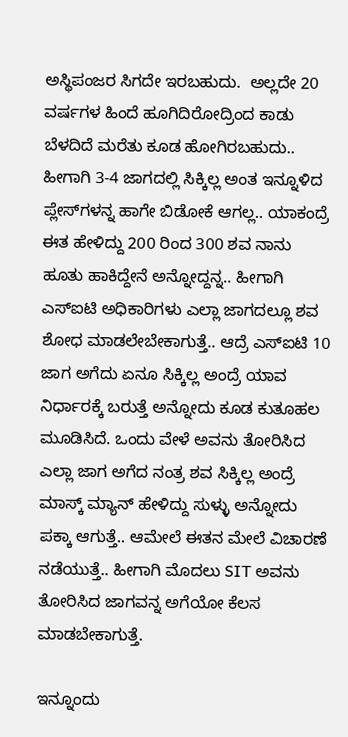ಅಸ್ಥಿಪಂಜರ ಸಿಗದೇ ಇರಬಹುದು.  ಅಲ್ಲದೇ 20 ವರ್ಷಗಳ ಹಿಂದೆ ಹೂಗಿದಿರೋದ್ರಿಂದ ಕಾಡು ಬೆಳದಿದೆ ಮರೆತು ಕೂಡ ಹೋಗಿರಬಹುದು.. ಹೀಗಾಗಿ 3-4 ಜಾಗದಲ್ಲಿ ಸಿಕ್ಕಿಲ್ಲ ಅಂತ ಇನ್ನೂಳಿದ ಪ್ಲೇಸ್‌ಗಳನ್ನ ಹಾಗೇ ಬಿಡೋಕೆ ಆಗಲ್ಲ.. ಯಾಕಂದ್ರೆ ಈತ ಹೇಳಿದ್ದು 200 ರಿಂದ 300 ಶವ ನಾನು ಹೂತು ಹಾಕಿದ್ದೇನೆ ಅನ್ನೋದ್ದನ್ನ.. ಹೀಗಾಗಿ ಎಸ್‌ಐಟಿ ಅಧಿಕಾರಿಗಳು ಎಲ್ಲಾ ಜಾಗದಲ್ಲೂ ಶವ ಶೋಧ ಮಾಡಲೇಬೇಕಾಗುತ್ತೆ.. ಆದ್ರೆ ಎಸ್‌ಐಟಿ 10 ಜಾಗ ಅಗೆದು ಏನೂ ಸಿಕ್ಕಿಲ್ಲ ಅಂದ್ರೆ ಯಾವ ನಿರ್ಧಾರಕ್ಕೆ ಬರುತ್ತೆ ಅನ್ನೋದು ಕೂಡ ಕುತೂಹಲ ಮೂಡಿಸಿದೆ. ಒಂದು ವೇಳೆ ಅವನು ತೋರಿಸಿದ ಎಲ್ಲಾ ಜಾಗ ಅಗೆದ ನಂತ್ರ ಶವ ಸಿಕ್ಕಿಲ್ಲ ಅಂದ್ರೆ ಮಾಸ್ಕ್ ಮ್ಯಾನ್ ಹೇಳಿದ್ದು ಸುಳ್ಳು ಅನ್ನೋದು ಪಕ್ಕಾ ಆಗುತ್ತೆ.. ಆಮೇಲೆ ಈತನ ಮೇಲೆ ವಿಚಾರಣೆ ನಡೆಯುತ್ತೆ.. ಹೀಗಾಗಿ ಮೊದಲು SIT ಅವನು ತೋರಿಸಿದ ಜಾಗವನ್ನ ಅಗೆಯೋ ಕೆಲಸ ಮಾಡಬೇಕಾಗುತ್ತೆ.

ಇನ್ನೂಂದು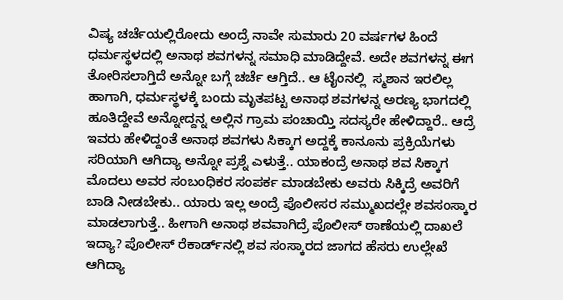ವಿಷ್ಯ ಚರ್ಚೆಯಲ್ಲಿರೋದು ಅಂದ್ರೆ ನಾವೇ ಸುಮಾರು 20 ವರ್ಷಗಳ ಹಿಂದೆ ಧರ್ಮಸ್ಥಳದಲ್ಲಿ ಅನಾಥ ಶವಗಳನ್ನ ಸಮಾಧಿ ಮಾಡಿದ್ದೇವೆ. ಅದೇ ಶವಗಳನ್ನ ಈಗ ತೋರಿಸಲಾಗ್ತಿದೆ ಅನ್ನೋ ಬಗ್ಗೆ ಚರ್ಚೆ ಆಗ್ತಿದೆ.. ಆ ಟೈಂನಲ್ಲಿ  ಸ್ಮಶಾನ ಇರಲಿಲ್ಲ ಹಾಗಾಗಿ, ಧರ್ಮಸ್ಥಳಕ್ಕೆ ಬಂದು ಮೃತಪಟ್ಟ ಅನಾಥ ಶವಗಳನ್ನ ಅರಣ್ಯ ಭಾಗದಲ್ಲಿ ಹೂತಿದ್ದೇವೆ ಅನ್ನೋದ್ದನ್ನ ಅಲ್ಲಿನ ಗ್ರಾಮ ಪಂಚಾಯ್ತಿ ಸದಸ್ಯರೇ ಹೇಳಿದ್ದಾರೆ.. ಆದ್ರೆ ಇವರು ಹೇಳಿದ್ದಂತೆ ಅನಾಥ ಶವಗಳು ಸಿಕ್ಕಾಗ ಅದ್ದಕ್ಕೆ ಕಾನೂನು ಪ್ರಕ್ರಿಯೆಗಳು ಸರಿಯಾಗಿ ಆಗಿದ್ಯಾ ಅನ್ನೋ ಪ್ರಶ್ನೆ ಎಳುತ್ತೆ.. ಯಾಕಂದ್ರೆ ಅನಾಥ ಶವ ಸಿಕ್ಕಾಗ ಮೊದಲು ಅವರ ಸಂಬಂಧಿಕರ ಸಂಪರ್ಕ ಮಾಡಬೇಕು ಅವರು ಸಿಕ್ಕಿದ್ರೆ ಅವರಿಗೆ ಬಾಡಿ ನೀಡಬೇಕು.. ಯಾರು ಇಲ್ಲ ಅಂದ್ರೆ ಪೊಲೀಸರ ಸಮ್ಮುಖದಲ್ಲೇ ಶವಸಂಸ್ಕಾರ ಮಾಡಲಾಗುತ್ತೆ.. ಹೀಗಾಗಿ ಅನಾಥ ಶವವಾಗಿದ್ರೆ ಪೊಲೀಸ್ ಠಾಣೆಯಲ್ಲಿ ದಾಖಲೆ ಇದ್ಯಾ? ಪೊಲೀಸ್ ರೆಕಾರ್ಡ್‌ನಲ್ಲಿ ಶವ ಸಂಸ್ಕಾರದ ಜಾಗದ ಹೆಸರು ಉಲ್ಲೇಖೆ ಆಗಿದ್ಯಾ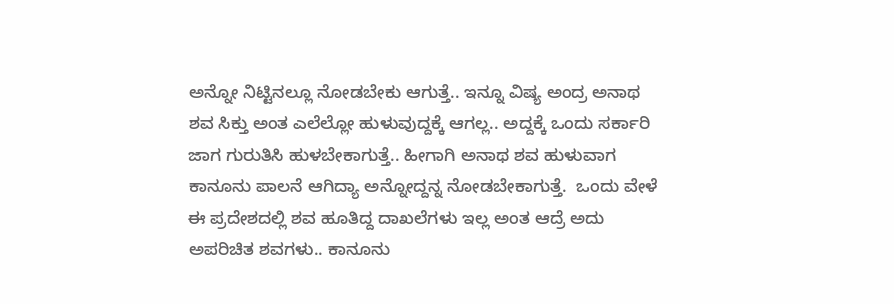ಅನ್ನೋ ನಿಟ್ಟಿನಲ್ಲೂ ನೋಡಬೇಕು ಆಗುತ್ತೆ.. ಇನ್ನೂ ವಿಷ್ಯ ಅಂದ್ರ ಅನಾಥ ಶವ ಸಿಕ್ತು ಅಂತ ಎಲೆಲ್ಲೋ ಹುಳುವುದ್ದಕ್ಕೆ ಆಗಲ್ಲ.. ಅದ್ದಕ್ಕೆ ಒಂದು ಸರ್ಕಾರಿ ಜಾಗ ಗುರುತಿಸಿ ಹುಳಬೇಕಾಗುತ್ತೆ.. ಹೀಗಾಗಿ ಅನಾಥ ಶವ ಹುಳುವಾಗ ಕಾನೂನು ಪಾಲನೆ ಆಗಿದ್ಯಾ ಅನ್ನೋದ್ದನ್ನ ನೋಡಬೇಕಾಗುತ್ತೆ.  ಒಂದು ವೇಳೆ ಈ ಪ್ರದೇಶದಲ್ಲಿ ಶವ ಹೂತಿದ್ದ ದಾಖಲೆಗಳು ಇಲ್ಲ ಅಂತ ಆದ್ರೆ ಅದು ಅಪರಿಚಿತ ಶವಗಳು.. ಕಾನೂನು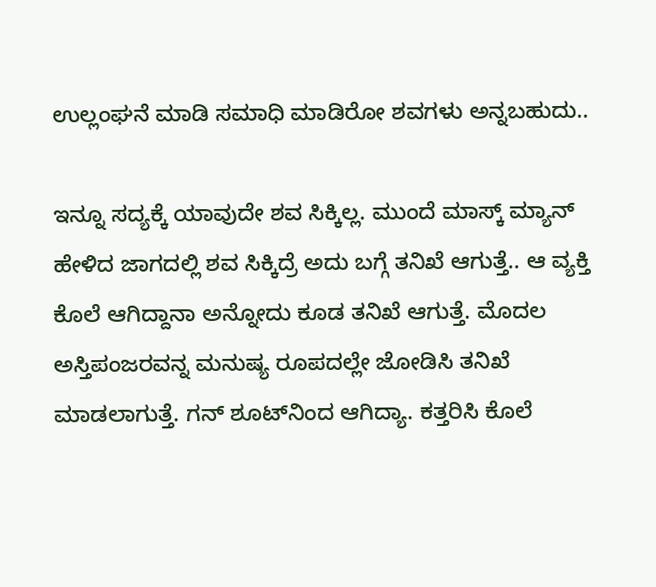ಉಲ್ಲಂಘನೆ ಮಾಡಿ ಸಮಾಧಿ ಮಾಡಿರೋ ಶವಗಳು ಅನ್ನಬಹುದು..

ಇನ್ನೂ ಸದ್ಯಕ್ಕೆ ಯಾವುದೇ ಶವ ಸಿಕ್ಕಿಲ್ಲ. ಮುಂದೆ ಮಾಸ್ಕ್ ಮ್ಯಾನ್ ಹೇಳಿದ ಜಾಗದಲ್ಲಿ ಶವ ಸಿಕ್ಕಿದ್ರೆ ಅದು ಬಗ್ಗೆ ತನಿಖೆ ಆಗುತ್ತೆ.. ಆ ವ್ಯಕ್ತಿ ಕೊಲೆ ಆಗಿದ್ದಾನಾ ಅನ್ನೋದು ಕೂಡ ತನಿಖೆ ಆಗುತ್ತೆ. ಮೊದಲ ಅಸ್ತಿಪಂಜರವನ್ನ ಮನುಷ್ಯ ರೂಪದಲ್ಲೇ ಜೋಡಿಸಿ ತನಿಖೆ ಮಾಡಲಾಗುತ್ತೆ. ಗನ್ ಶೂಟ್‌ನಿಂದ ಆಗಿದ್ಯಾ. ಕತ್ತರಿಸಿ ಕೊಲೆ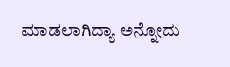ಮಾಡಲಾಗಿದ್ಯಾ ಅನ್ನೋದು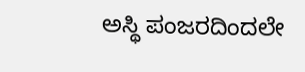ಅಸ್ಥಿ ಪಂಜರದಿಂದಲೇ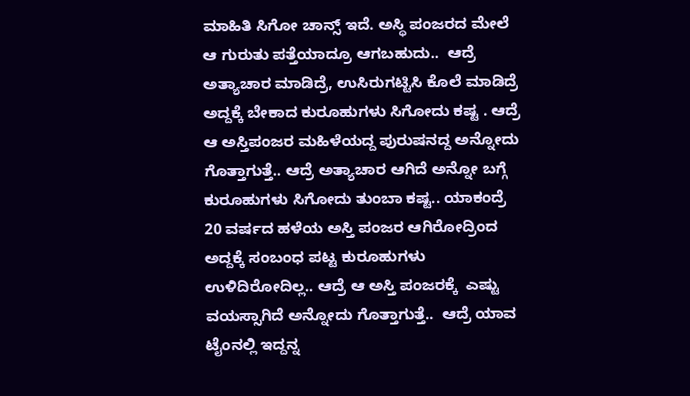ಮಾಹಿತಿ ಸಿಗೋ ಚಾನ್ಸ್ ಇದೆ. ಅಸ್ಥಿ ಪಂಜರದ ಮೇಲೆ ಆ ಗುರುತು ಪತ್ತೆಯಾದ್ರೂ ಆಗಬಹುದು..  ಆದ್ರೆ  ಅತ್ಯಾಚಾರ ಮಾಡಿದ್ರೆ, ಉಸಿರುಗಟ್ಟಿಸಿ ಕೊಲೆ ಮಾಡಿದ್ರೆ ಅದ್ದಕ್ಕೆ ಬೇಕಾದ ಕುರೂಹುಗಳು ಸಿಗೋದು ಕಷ್ಟ . ಆದ್ರೆ ಆ ಅಸ್ತಿಪಂಜರ ಮಹಿಳೆಯದ್ದ ಪುರುಷನದ್ದ ಅನ್ನೋದು ಗೊತ್ತಾಗುತ್ತೆ.. ಆದ್ರೆ ಅತ್ಯಾಚಾರ ಆಗಿದೆ ಅನ್ನೋ ಬಗ್ಗೆ ಕುರೂಹುಗಳು ಸಿಗೋದು ತುಂಬಾ ಕಷ್ಟ.. ಯಾಕಂದ್ರೆ 20 ವರ್ಷದ ಹಳೆಯ ಅಸ್ತಿ ಪಂಜರ ಆಗಿರೋದ್ರಿಂದ ಅದ್ದಕ್ಕೆ ಸಂಬಂಧ ಪಟ್ಟ ಕುರೂಹುಗಳು ಉಳಿದಿರೋದಿಲ್ಲ.. ಆದ್ರೆ ಆ ಅಸ್ತಿ ಪಂಜರಕ್ಕೆ  ಎಷ್ಟು ವಯಸ್ಸಾಗಿದೆ ಅನ್ನೋದು ಗೊತ್ತಾಗುತ್ತೆ..  ಆದ್ರೆ ಯಾವ ಟೈಂನಲ್ಲಿ ಇದ್ದನ್ನ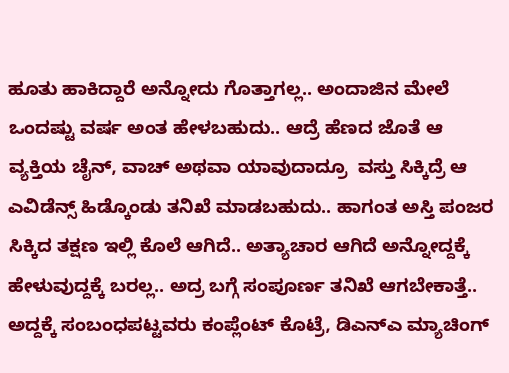ಹೂತು ಹಾಕಿದ್ದಾರೆ ಅನ್ನೋದು ಗೊತ್ತಾಗಲ್ಲ.. ಅಂದಾಜಿನ ಮೇಲೆ ಒಂದಷ್ಟು ವರ್ಷ ಅಂತ ಹೇಳಬಹುದು.. ಆದ್ರೆ ಹೆಣದ ಜೊತೆ ಆ ವ್ಯಕ್ತಿಯ ಚೈನ್, ವಾಚ್ ಅಥವಾ ಯಾವುದಾದ್ರೂ  ವಸ್ತು ಸಿಕ್ಕಿದ್ರೆ ಆ ಎವಿಡೆನ್ಸ್ ಹಿಡ್ಕೊಂಡು ತನಿಖೆ ಮಾಡಬಹುದು.. ಹಾಗಂತ ಅಸ್ತಿ ಪಂಜರ ಸಿಕ್ಕಿದ ತಕ್ಷಣ ಇಲ್ಲಿ ಕೊಲೆ ಆಗಿದೆ.. ಅತ್ಯಾಚಾರ ಆಗಿದೆ ಅನ್ನೋದ್ದಕ್ಕೆ ಹೇಳುವುದ್ದಕ್ಕೆ ಬರಲ್ಲ.. ಅದ್ರ ಬಗ್ಗೆ ಸಂಪೂರ್ಣ ತನಿಖೆ ಆಗಬೇಕಾತ್ತೆ..  ಅದ್ದಕ್ಕೆ ಸಂಬಂಧಪಟ್ಟವರು ಕಂಪ್ಲೆಂಟ್ ಕೊಟ್ರೆ, ಡಿಎನ್‌ಎ ಮ್ಯಾಚಿಂಗ್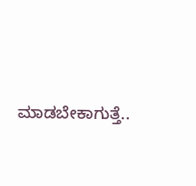ಮಾಡಬೇಕಾಗುತ್ತೆ..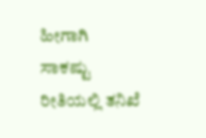ಹೀಗಾಗಿ ಸಾಕಷ್ಟು ರೀತಿಯಲ್ಲಿ ತನಿಖೆ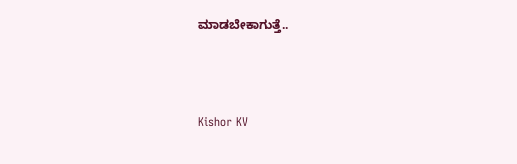ಮಾಡಬೇಕಾಗುತ್ತೆ..



Kishor KV